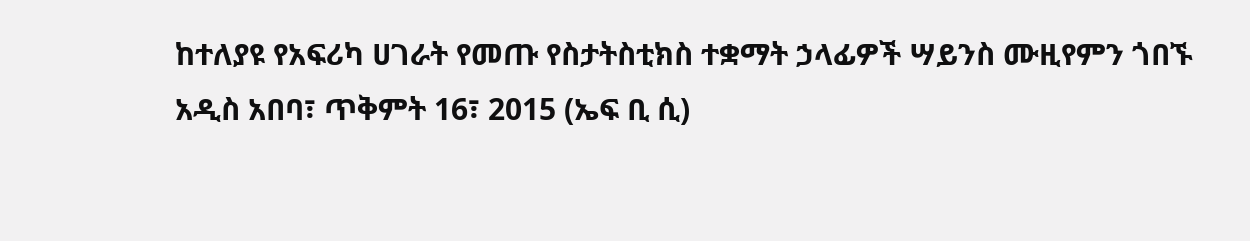ከተለያዩ የአፍሪካ ሀገራት የመጡ የስታትስቲክስ ተቋማት ኃላፊዎች ሣይንስ ሙዚየምን ጎበኙ
አዲስ አበባ፣ ጥቅምት 16፣ 2015 (ኤፍ ቢ ሲ)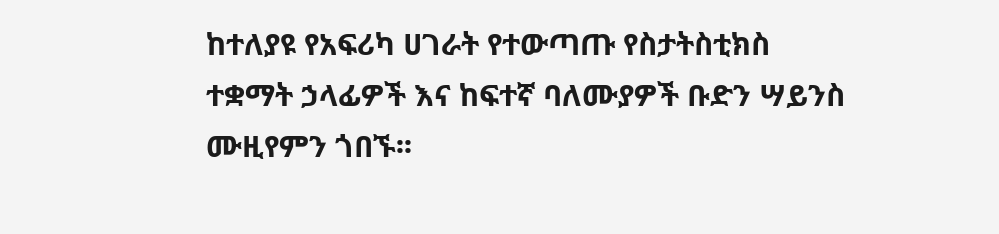ከተለያዩ የአፍሪካ ሀገራት የተውጣጡ የስታትስቲክስ ተቋማት ኃላፊዎች እና ከፍተኛ ባለሙያዎች ቡድን ሣይንስ ሙዚየምን ጎበኙ፡፡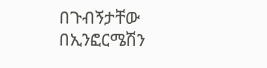በጉብኝታቸው በኢንፎርሜሽን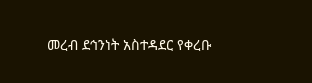መረብ ደኅንነት አስተዳደር የቀረቡ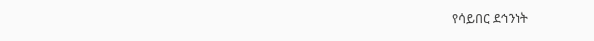የሳይበር ደኅንነት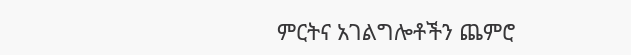ምርትና አገልግሎቶችን ጨምሮ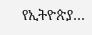የኢትዮጵያ…